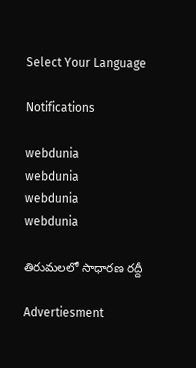Select Your Language

Notifications

webdunia
webdunia
webdunia
webdunia

తిరుమలలో సాధారణ రద్దీ

Advertiesment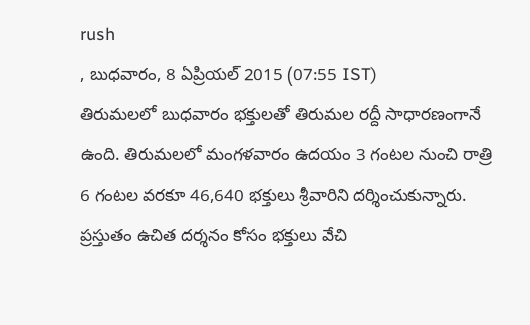rush
, బుధవారం, 8 ఏప్రియల్ 2015 (07:55 IST)
తిరుమలలో బుధవారం భక్తులతో తిరుమల రద్దీ సాధారణంగానే ఉంది. తిరుమలలో మంగళవారం ఉదయం 3 గంటల నుంచి రాత్రి 6 గంటల వరకూ 46,640 భక్తులు శ్రీవారిని దర్శించుకున్నారు. ప్రస్తుతం ఉచిత దర్శనం కోసం భక్తులు వేచి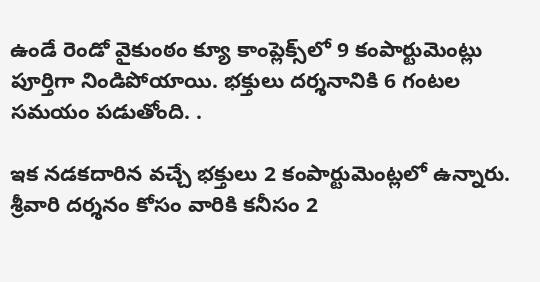ఉండే రెండో వైకుంఠం క్యూ కాంప్లెక్స్‌లో 9 కంపార్టుమెంట్లు  పూర్తిగా నిండిపోయాయి. భక్తులు దర్శనానికి 6 గంటల సమయం పడుతోంది. .

ఇక నడకదారిన వచ్చే భక్తులు 2 కంపార్టుమెంట్లలో ఉన్నారు. శ్రీవారి దర్శనం కోసం వారికి కనీసం 2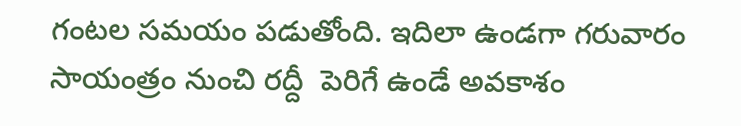గంటల సమయం పడుతోంది. ఇదిలా ఉండగా గరువారం సాయంత్రం నుంచి రద్దీ  పెరిగే ఉండే అవకాశం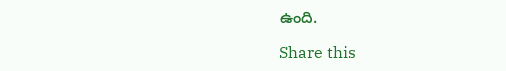ఉంది.

Share this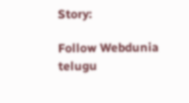Story:

Follow Webdunia telugu